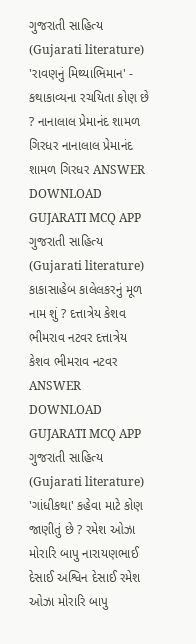ગુજરાતી સાહિત્ય (Gujarati literature) 'રાવણનું મિથ્યાભિમાન' - કથાકાવ્યના રચયિતા કોણ છે ? નાનાલાલ પ્રેમાનંદ શામળ ગિરધર નાનાલાલ પ્રેમાનંદ શામળ ગિરધર ANSWER DOWNLOAD GUJARATI MCQ APP
ગુજરાતી સાહિત્ય (Gujarati literature) કાકાસાહેબ કાલેલકરનું મૂળ નામ શું ? દત્તાત્રેય કેશવ ભીમરાવ નટવર દત્તાત્રેય કેશવ ભીમરાવ નટવર ANSWER DOWNLOAD GUJARATI MCQ APP
ગુજરાતી સાહિત્ય (Gujarati literature) 'ગાંધીકથા' કહેવા માટે કોણ જાણીતું છે ? રમેશ ઓઝા મોરારિ બાપુ નારાયણભાઈ દેસાઈ અશ્વિન દેસાઈ રમેશ ઓઝા મોરારિ બાપુ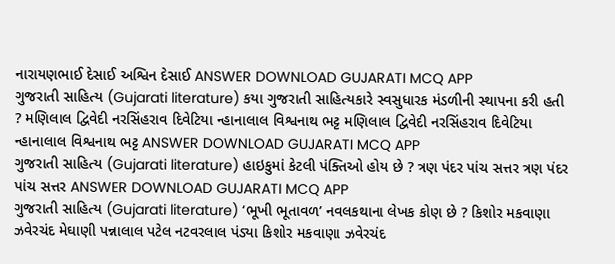નારાયણભાઈ દેસાઈ અશ્વિન દેસાઈ ANSWER DOWNLOAD GUJARATI MCQ APP
ગુજરાતી સાહિત્ય (Gujarati literature) કયા ગુજરાતી સાહિત્યકારે સ્વસુધારક મંડળીની સ્થાપના કરી હતી ? મણિલાલ દ્વિવેદી નરસિંહરાવ દિવેટિયા ન્હાનાલાલ વિશ્વનાથ ભટ્ટ મણિલાલ દ્વિવેદી નરસિંહરાવ દિવેટિયા ન્હાનાલાલ વિશ્વનાથ ભટ્ટ ANSWER DOWNLOAD GUJARATI MCQ APP
ગુજરાતી સાહિત્ય (Gujarati literature) હાઇકુમાં કેટલી પંક્તિઓ હોય છે ? ત્રણ પંદર પાંચ સત્તર ત્રણ પંદર પાંચ સત્તર ANSWER DOWNLOAD GUJARATI MCQ APP
ગુજરાતી સાહિત્ય (Gujarati literature) ‘ભૂખી ભૂતાવળ’ નવલકથાના લેખક કોણ છે ? કિશોર મકવાણા ઝવેરચંદ મેઘાણી પન્નાલાલ પટેલ નટવરલાલ પંડ્યા કિશોર મકવાણા ઝવેરચંદ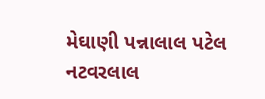મેઘાણી પન્નાલાલ પટેલ નટવરલાલ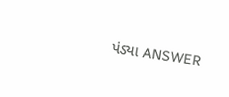પંડ્યા ANSWER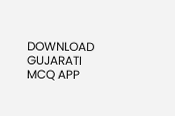DOWNLOAD GUJARATI MCQ APP